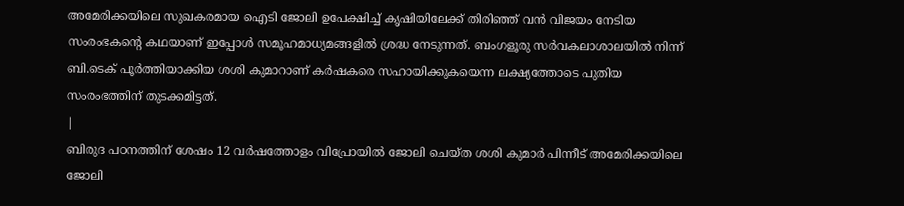അമേരിക്കയിലെ സുഖകരമായ ഐടി ജോലി ഉപേക്ഷിച്ച് കൃഷിയിലേക്ക് തിരിഞ്ഞ് വൻ വിജയം നേടിയ സംരംഭകന്റെ കഥയാണ് ഇപ്പോൾ സമൂഹമാധ്യമങ്ങളിൽ ശ്രദ്ധ നേടുന്നത്. ബംഗളൂരു സർവകലാശാലയിൽ നിന്ന് ബി.ടെക് പൂർത്തിയാക്കിയ ശശി കുമാറാണ് കർഷകരെ സഹായിക്കുകയെന്ന ലക്ഷ്യത്തോടെ പുതിയ സംരംഭത്തിന് തുടക്കമിട്ടത്.
|
ബിരുദ പഠനത്തിന് ശേഷം 12 വർഷത്തോളം വിപ്രോയിൽ ജോലി ചെയ്ത ശശി കുമാർ പിന്നീട് അമേരിക്കയിലെ ജോലി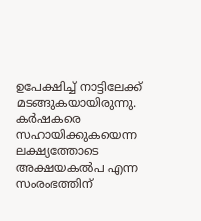ഉപേക്ഷിച്ച് നാട്ടിലേക്ക് മടങ്ങുകയായിരുന്നു. കർഷകരെ സഹായിക്കുകയെന്ന ലക്ഷ്യത്തോടെ അക്ഷയകൽപ എന്ന സംരംഭത്തിന്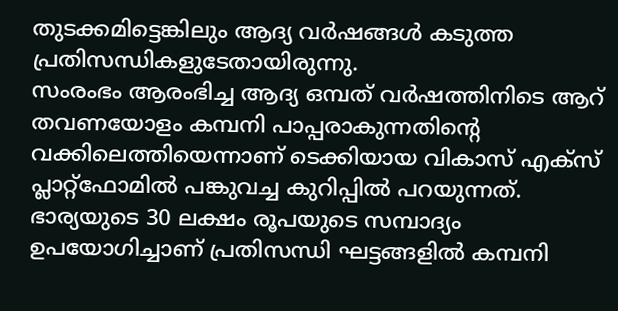തുടക്കമിട്ടെങ്കിലും ആദ്യ വർഷങ്ങൾ കടുത്ത പ്രതിസന്ധികളുടേതായിരുന്നു.
സംരംഭം ആരംഭിച്ച ആദ്യ ഒമ്പത് വർഷത്തിനിടെ ആറ് തവണയോളം കമ്പനി പാപ്പരാകുന്നതിന്റെ വക്കിലെത്തിയെന്നാണ് ടെക്കിയായ വികാസ് എക്സ് പ്ലാറ്റ്ഫോമിൽ പങ്കുവച്ച കുറിപ്പിൽ പറയുന്നത്. ഭാര്യയുടെ 30 ലക്ഷം രൂപയുടെ സമ്പാദ്യം ഉപയോഗിച്ചാണ് പ്രതിസന്ധി ഘട്ടങ്ങളിൽ കമ്പനി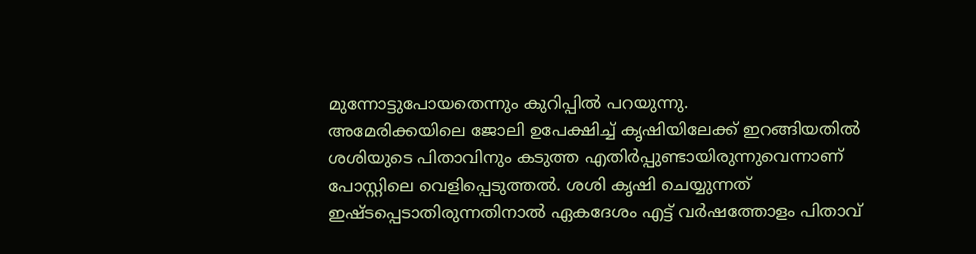മുന്നോട്ടുപോയതെന്നും കുറിപ്പിൽ പറയുന്നു.
അമേരിക്കയിലെ ജോലി ഉപേക്ഷിച്ച് കൃഷിയിലേക്ക് ഇറങ്ങിയതിൽ ശശിയുടെ പിതാവിനും കടുത്ത എതിർപ്പുണ്ടായിരുന്നുവെന്നാണ് പോസ്റ്റിലെ വെളിപ്പെടുത്തൽ. ശശി കൃഷി ചെയ്യുന്നത് ഇഷ്ടപ്പെടാതിരുന്നതിനാൽ ഏകദേശം എട്ട് വർഷത്തോളം പിതാവ്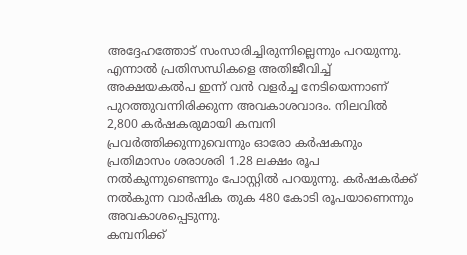അദ്ദേഹത്തോട് സംസാരിച്ചിരുന്നില്ലെന്നും പറയുന്നു.
എന്നാൽ പ്രതിസന്ധികളെ അതിജീവിച്ച് അക്ഷയകൽപ ഇന്ന് വൻ വളർച്ച നേടിയെന്നാണ് പുറത്തുവന്നിരിക്കുന്ന അവകാശവാദം. നിലവിൽ 2,800 കർഷകരുമായി കമ്പനി പ്രവർത്തിക്കുന്നുവെന്നും ഓരോ കർഷകനും പ്രതിമാസം ശരാശരി 1.28 ലക്ഷം രൂപ നൽകുന്നുണ്ടെന്നും പോസ്റ്റിൽ പറയുന്നു. കർഷകർക്ക് നൽകുന്ന വാർഷിക തുക 480 കോടി രൂപയാണെന്നും അവകാശപ്പെടുന്നു.
കമ്പനിക്ക്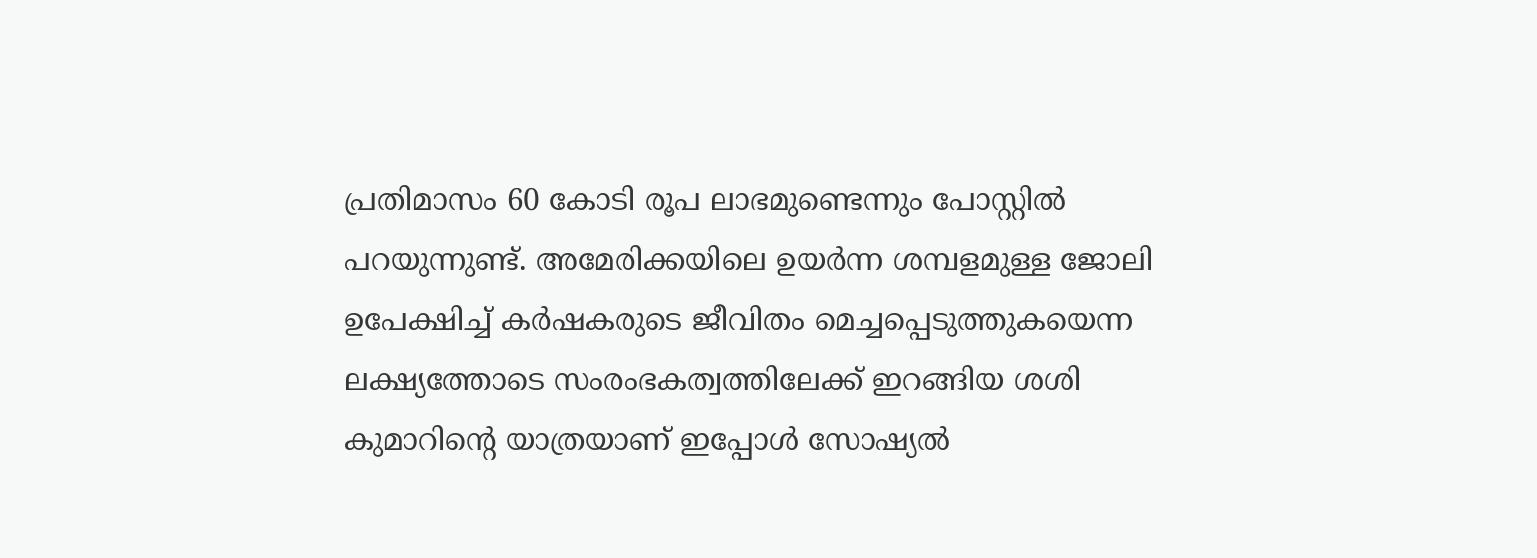പ്രതിമാസം 60 കോടി രൂപ ലാഭമുണ്ടെന്നും പോസ്റ്റിൽ പറയുന്നുണ്ട്. അമേരിക്കയിലെ ഉയർന്ന ശമ്പളമുള്ള ജോലി ഉപേക്ഷിച്ച് കർഷകരുടെ ജീവിതം മെച്ചപ്പെടുത്തുകയെന്ന ലക്ഷ്യത്തോടെ സംരംഭകത്വത്തിലേക്ക് ഇറങ്ങിയ ശശി കുമാറിന്റെ യാത്രയാണ് ഇപ്പോൾ സോഷ്യൽ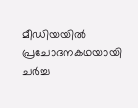മീഡിയയിൽ പ്രചോദനകഥയായി ചർച്ച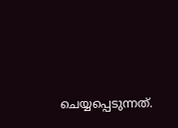ചെയ്യപ്പെടുന്നത്.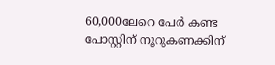60,000ലേറെ പേർ കണ്ട പോസ്റ്റിന് നൂറുകണക്കിന്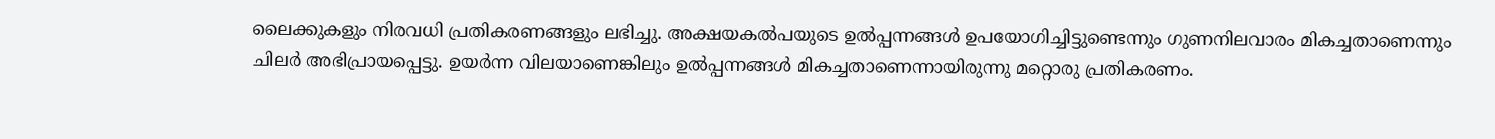ലൈക്കുകളും നിരവധി പ്രതികരണങ്ങളും ലഭിച്ചു. അക്ഷയകൽപയുടെ ഉൽപ്പന്നങ്ങൾ ഉപയോഗിച്ചിട്ടുണ്ടെന്നും ഗുണനിലവാരം മികച്ചതാണെന്നും ചിലർ അഭിപ്രായപ്പെട്ടു. ഉയർന്ന വിലയാണെങ്കിലും ഉൽപ്പന്നങ്ങൾ മികച്ചതാണെന്നായിരുന്നു മറ്റൊരു പ്രതികരണം.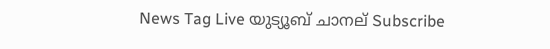News Tag Live യുട്യൂബ് ചാനല് Subscribe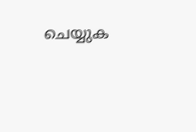ചെയ്യുക